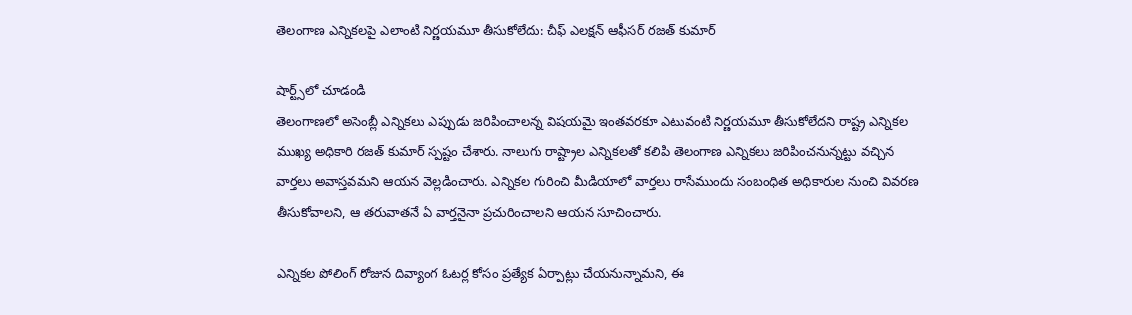తెలంగాణ ఎన్నికలపై ఎలాంటి నిర్ణయమూ తీసుకోలేదు: చీఫ్ ఎలక్షన్ ఆఫీసర్ రజత్ కుమార్

షార్ట్స్‌లో చూడండి
తెలంగాణలో అసెంబ్లీ ఎన్నికలు ఎప్పుడు జరిపించాలన్న విషయమై ఇంతవరకూ ఎటువంటి నిర్ణయమూ తీసుకోలేదని రాష్ట్ర ఎన్నికల ముఖ్య అధికారి రజత్ కుమార్ స్పష్టం చేశారు. నాలుగు రాష్ట్రాల ఎన్నికలతో కలిపి తెలంగాణ ఎన్నికలు జరిపించనున్నట్టు వచ్చిన వార్తలు అవాస్తవమని ఆయన వెల్లడించారు. ఎన్నికల గురించి మీడియాలో వార్తలు రాసేముందు సంబంధిత అధికారుల నుంచి వివరణ తీసుకోవాలని, ఆ తరువాతనే ఏ వార్తనైనా ప్రచురించాలని ఆయన సూచించారు.

ఎన్నికల పోలింగ్ రోజున దివ్యాంగ ఓటర్ల కోసం ప్రత్యేక ఏర్పాట్లు చేయనున్నామని, ఈ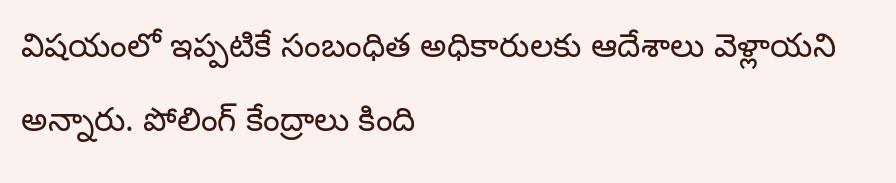విషయంలో ఇప్పటికే సంబంధిత అధికారులకు ఆదేశాలు వెళ్లాయని అన్నారు. పోలింగ్ కేంద్రాలు కింది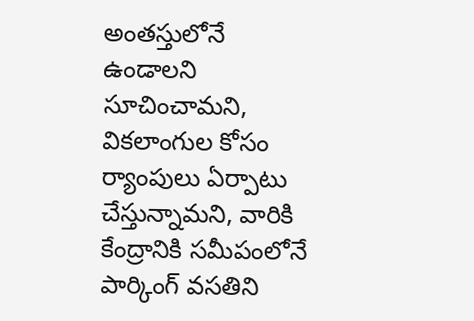అంతస్తులోనే ఉండాలని సూచించామని, వికలాంగుల కోసం ర్యాంపులు ఏర్పాటు చేస్తున్నామని, వారికి కేంద్రానికి సమీపంలోనే పార్కింగ్ వసతిని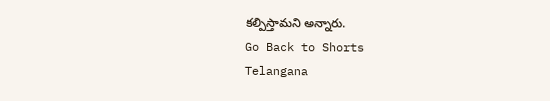కల్పిస్తామని అన్నారు.
Go Back to Shorts
Telangana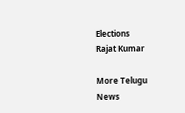Elections
Rajat Kumar

More Telugu News